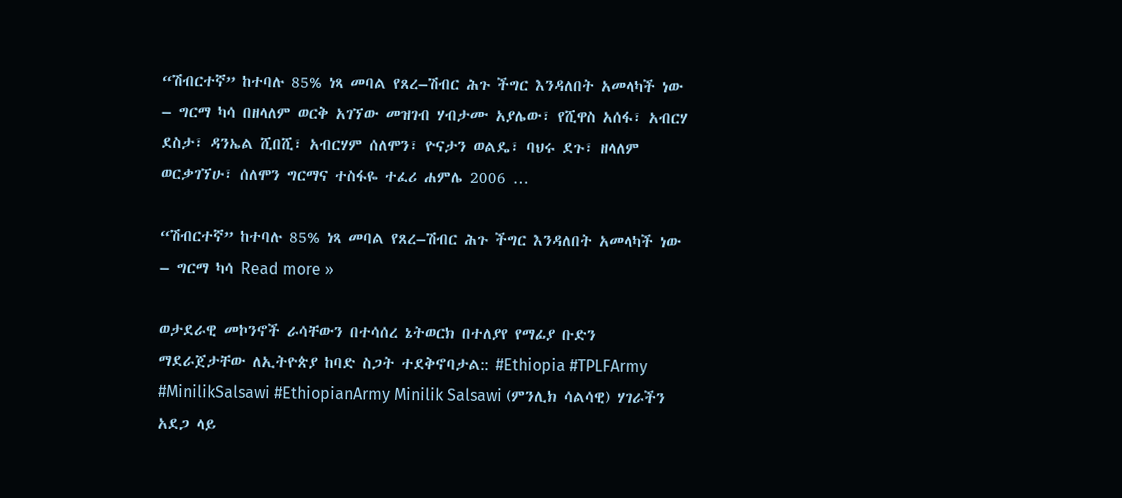“ሽብርተኛ” ከተባሉ 85% ነጻ መባል የጸረ–ሽብር ሕጉ ችግር እንዳለበት አመላካች ነው – ግርማ ካሳ በዘላለም ወርቅ አገኘው መዝገብ ሃብታሙ አያሌው፣ የሺዋስ አሰፋ፣ አብርሃ ደስታ፣ ዳንኤል ሺበሺ፣ አብርሃም ሰለሞን፣ ዮናታን ወልዴ፣ ባህሩ ደጉ፣ ዘላለም ወርቃገኘሁ፣ ሰለሞን ግርማና ተስፋዬ ተፈሪ ሐምሌ 2006 …

“ሽብርተኛ” ከተባሉ 85% ነጻ መባል የጸረ–ሽብር ሕጉ ችግር እንዳለበት አመላካች ነው – ግርማ ካሳ Read more »

ወታደራዊ መኮንኖች ራሳቸውን በተሳሰረ ኔትወርክ በተለያየ የማፊያ ቡድን ማደራጀታቸው ለኢትዮጵያ ከባድ ስጋት ተደቅኖባታል:: #Ethiopia #TPLFArmy #MinilikSalsawi #EthiopianArmy Minilik Salsawi (ምንሊክ ሳልሳዊ) ሃገራችን አደጋ ላይ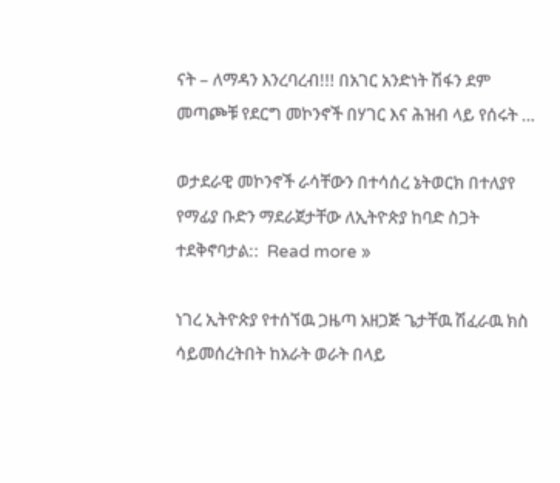ናት – ለማዳን እንረባረብ!!! በአገር አንድነት ሽፋን ደም መጣጮቹ የደርግ መኮንኖች በሃገር እና ሕዝብ ላይ የሰሩት …

ወታደራዊ መኮንኖች ራሳቸውን በተሳሰረ ኔትወርክ በተለያየ የማፊያ ቡድን ማደራጀታቸው ለኢትዮጵያ ከባድ ስጋት ተደቅኖባታል::  Read more »

ነገረ ኢትዮጵያ የተሰኘዉ ጋዜጣ አዘጋጅ ጌታቸዉ ሽፈራዉ ክስ ሳይመሰረትበት ከአራት ወራት በላይ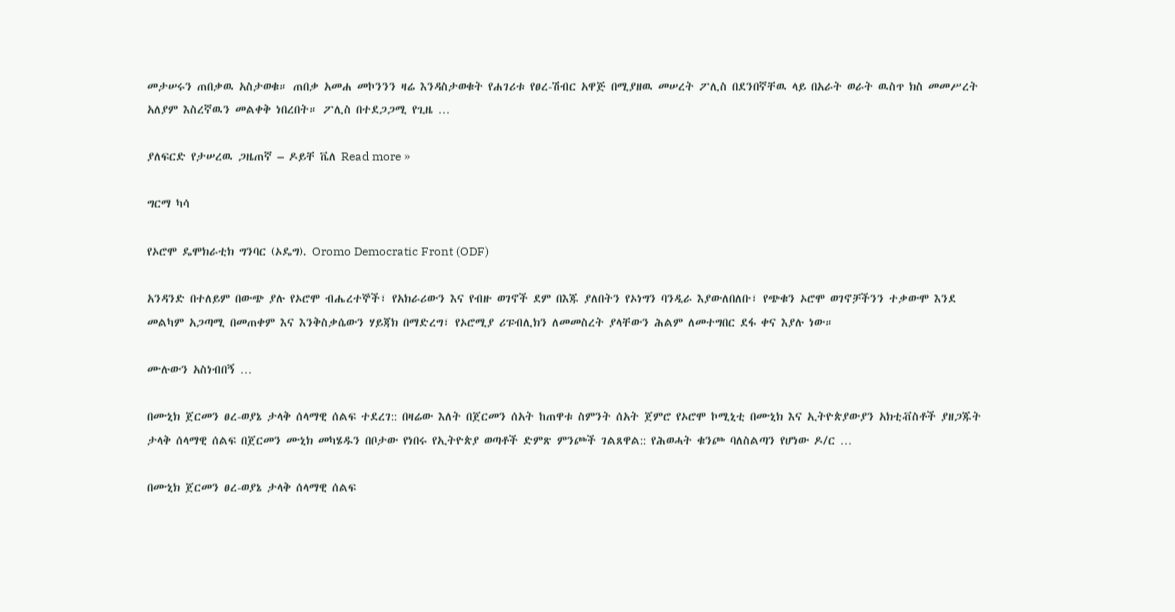መታሠሩን ጠበቃዉ አስታወቁ። ጠበቃ አመሐ መኮንንን ዛሬ እንዳስታወቁት የሐገሪቱ የፀረ-ሽብር አዋጅ በሚያዘዉ መሠረት ፖሊስ በደንበኛቸዉ ላይ በአራት ወራት ዉስጥ ክስ መመሥረት አለያም እስረኛዉን መልቀቅ ነበረበት። ፖሊስ በተደጋጋሚ የጊዜ …

ያለፍርድ የታሠረዉ ጋዜጠኛ – ዶይቸ ቬለ Read more »

ግርማ ካሳ

የኦሮሞ ዴሞክራቲክ ግንባር (ኦዴግ). Oromo Democratic Front (ODF)

አንዳንድ በተለይም በውጭ ያሉ የኦሮሞ ብሔረተኞች፣ የአክራሪውን እና የብዙ ወገኖች ደም በእጁ ያለበትን የኦነግን ባንዲራ እያውለበለቡ፣ የጭቁን ኦሮሞ ወገኖቻችንን ተቃውሞ እንደ መልካም አጋጣሚ በመጠቀም እና እንቅስቃሴውን ሃይጃክ በማድረግ፣ የኦሮሚያ ሪፑብሊክን ለመመስረት ያላቸውን ሕልም ለመተግበር ደፋ ቀና እያሉ ነው።

ሙሉውን አስነብበኝ …

በሙኒክ ጀርመን ፀረ-ወያኔ ታላቅ ሰላማዊ ሰልፍ ተደረገ:: በዛሬው እለት በጀርመን ሰአት ከጠዋቱ ስምንት ሰአት ጀምሮ የኦሮሞ ኮሚኒቲ በሙኒክ እና ኢትዮጵያውያን አክቲቭስቶች ያዘጋጁት ታላቅ ሰላማዊ ሰልፍ በጀርመን ሙኒክ መካሄዱን በቦታው የነበሩ የኢትዮጵያ ወጣቶች ድምጽ ምንጮች ገልጸዋል:: የሕወሓት ቁንጮ ባለስልጣን የሆነው ዶ/ር …

በሙኒክ ጀርመን ፀረ-ወያኔ ታላቅ ሰላማዊ ሰልፍ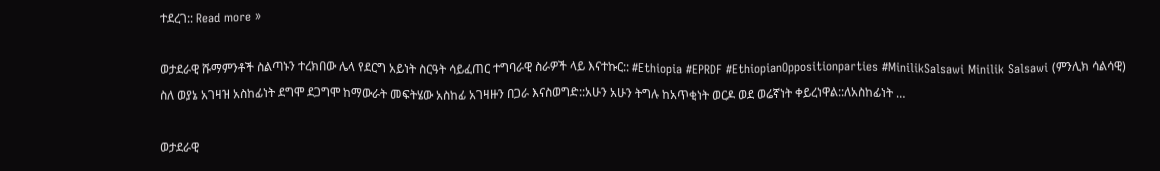ተደረገ:: Read more »

ወታደራዊ ሹማምንቶች ስልጣኑን ተረክበው ሌላ የደርግ አይነት ስርዓት ሳይፈጠር ተግባራዊ ስራዎች ላይ እናተኩር:: #Ethiopia #EPRDF #EthiopianOppositionparties #MinilikSalsawi Minilik Salsawi (ምንሊክ ሳልሳዊ) ስለ ወያኔ አገዛዝ አስከፊነት ደግሞ ደጋግሞ ከማውራት መፍትሄው አስከፊ አገዛዙን በጋራ እናስወግድ::አሁን አሁን ትግሉ ከአጥቂነት ወርዶ ወደ ወሬኛነት ቀይረነዋል::ለአስከፊነት …

ወታደራዊ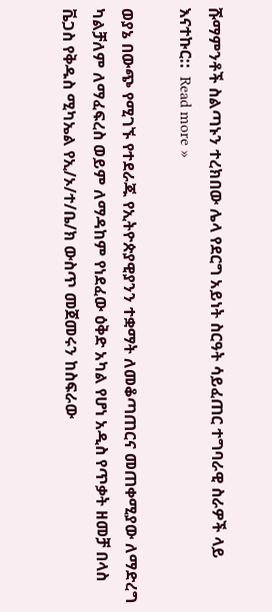ሹማምንቶች ስልጣኑን ተረክበው ሌላ የደርግ አይነት ስርዓት ሳይፈጠር ተግባራዊ ስራዎች ላይ እናተኩር::  Read more »

ወያኔ በውጭ የሚገኙ የተደራጁ የኢትዮጵያዊያንን ተቋማት ለመቆጣጠርና መጠቀሚያው ለማድረግ ካልቻለም ለማፈፍረስ ወይም ለማዳከም የነደፈው ዕቅድ አካል የሆነ አዲስ የጥቃት ዘመቻ በላስ ቬጋስ የቅዱስ ሚካኤል የኢ/ኦ/ተ/ቤ/ክ ውስጥ መጀመሩን ከስፍራው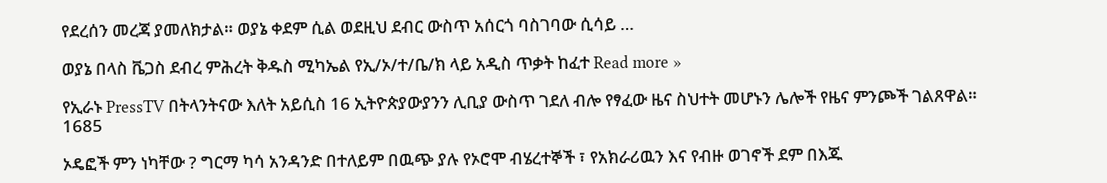የደረሰን መረጃ ያመለክታል። ወያኔ ቀደም ሲል ወደዚህ ደብር ውስጥ አሰርጎ ባስገባው ሲሳይ …

ወያኔ በላስ ቬጋስ ደብረ ምሕረት ቅዱስ ሚካኤል የኢ/ኦ/ተ/ቤ/ክ ላይ አዲስ ጥቃት ከፈተ Read more »

የኢራኑ PressTV በትላንትናው እለት አይሲስ 16 ኢትዮጵያውያንን ሊቢያ ውስጥ ገደለ ብሎ የፃፈው ዜና ስህተት መሆኑን ሌሎች የዜና ምንጮች ገልጸዋል። 1685

ኦዴፎች ምን ነካቸው ? ግርማ ካሳ አንዳንድ በተለይም በዉጭ ያሉ የኦሮሞ ብሄረተኞች ፣ የአክራሪዉን እና የብዙ ወገኖች ደም በእጁ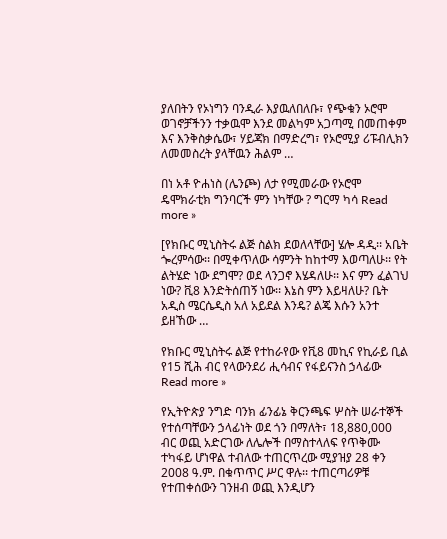ያለበትን የኦነግን ባንዲራ እያዉለበለቡ፣ የጭቁን ኦሮሞ ወገኖቻችንን ተቃዉሞ እንደ መልካም አጋጣሚ በመጠቀም እና እንቅስቃሴው፣ ሃይጃክ በማድረግ፣ የኦሮሚያ ሪፑብሊክን ለመመስረት ያላቸዉን ሕልም …

በነ አቶ ዮሐነስ (ሌንጮ) ለታ የሚመራው የኦሮሞ ዴሞክራቲክ ግንባርች ምን ነካቸው ? ግርማ ካሳ Read more »

[የክቡር ሚኒስትሩ ልጅ ስልክ ደወለላቸው] ሄሎ ዳዲ፡፡ አቤት ጐረምሳው፡፡ በሚቀጥለው ሳምንት ከከተማ እወጣለሁ፡፡ የት ልትሄድ ነው ደግሞ? ወደ ላንጋኖ እሄዳለሁ፡፡ እና ምን ፈልገህ ነው? ቪ8 እንድትሰጠኝ ነው፡፡ እኔስ ምን እይዛለሁ? ቤት አዲስ ሜርሴዲስ አለ አይደል እንዴ? ልጄ እሱን አንተ ይዘኸው …

የክቡር ሚኒስትሩ ልጅ የተከራየው የቪ8 መኪና የኪራይ ቢል የ15 ሺሕ ብር የላውንደሪ ሒሳብና የፋይናንስ ኃላፊው Read more »

የኢትዮጵያ ንግድ ባንክ ፊንፊኔ ቅርንጫፍ ሦስት ሠራተኞች የተሰጣቸውን ኃላፊነት ወደ ጎን በማለት፣ 18,880,000 ብር ወጪ አድርገው ለሌሎች በማስተላለፍ የጥቅሙ ተካፋይ ሆነዋል ተብለው ተጠርጥረው ሚያዝያ 28 ቀን 2008 ዓ.ም. በቁጥጥር ሥር ዋሉ፡፡ ተጠርጣሪዎቹ የተጠቀሰውን ገንዘብ ወጪ እንዲሆን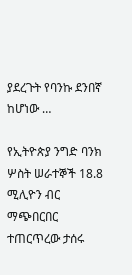ያደረጉት የባንኩ ደንበኛ ከሆነው …

የኢትዮጵያ ንግድ ባንክ ሦስት ሠራተኞች 18.8 ሚሊዮን ብር ማጭበርበር ተጠርጥረው ታሰሩ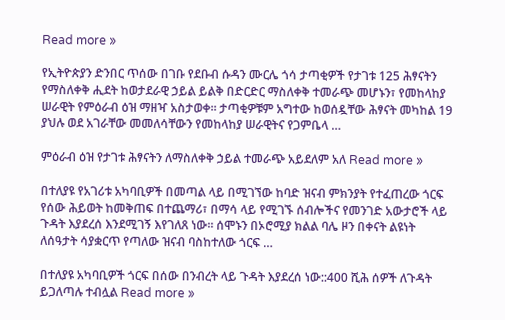Read more »

የኢትዮጵያን ድንበር ጥሰው በገቡ የደቡብ ሱዳን ሙርሌ ጎሳ ታጣቂዎች የታገቱ 125 ሕፃናትን የማስለቀቅ ሒደት ከወታደራዊ ኃይል ይልቅ በድርድር ማስለቀቅ ተመራጭ መሆኑን፣ የመከላከያ ሠራዊት የምዕራብ ዕዝ ማዘዣ አስታወቀ፡፡ ታጣቂዎቹም አግተው ከወሰዷቸው ሕፃናት መካከል 19 ያህሉ ወደ አገራቸው መመለሳቸውን የመከላከያ ሠራዊትና የጋምቤላ …

ምዕራብ ዕዝ የታገቱ ሕፃናትን ለማስለቀቅ ኃይል ተመራጭ አይደለም አለ Read more »

በተለያዩ የአገሪቱ አካባቢዎች በመጣል ላይ በሚገኘው ከባድ ዝናብ ምክንያት የተፈጠረው ጎርፍ የሰው ሕይወት ከመቅጠፍ በተጨማሪ፣ በማሳ ላይ የሚገኙ ሰብሎችና የመንገድ አውታሮች ላይ ጉዳት እያደረሰ እንደሚገኝ እየገለጸ ነው፡፡ ሰሞኑን በኦሮሚያ ክልል ባሌ ዞን በቀናት ልዩነት ለሰዓታት ሳያቋርጥ የጣለው ዝናብ ባስከተለው ጎርፍ …

በተለያዩ አካባቢዎች ጎርፍ በሰው በንብረት ላይ ጉዳት እያደረሰ ነው::400 ሺሕ ሰዎች ለጉዳት ይጋለጣሉ ተብሏል Read more »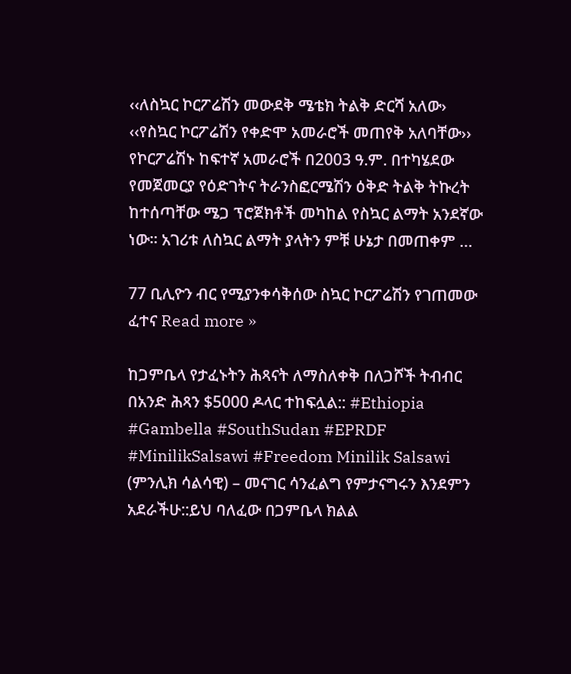‹‹ለስኳር ኮርፖሬሽን መውደቅ ሜቴክ ትልቅ ድርሻ አለው›   ‹‹የስኳር ኮርፖሬሽን የቀድሞ አመራሮች መጠየቅ አለባቸው›› የኮርፖሬሽኑ ከፍተኛ አመራሮች በ2003 ዓ.ም. በተካሄደው የመጀመርያ የዕድገትና ትራንስፎርሜሽን ዕቅድ ትልቅ ትኩረት ከተሰጣቸው ሜጋ ፕሮጀክቶች መካከል የስኳር ልማት አንደኛው ነው፡፡ አገሪቱ ለስኳር ልማት ያላትን ምቹ ሁኔታ በመጠቀም …

77 ቢሊዮን ብር የሚያንቀሳቅሰው ስኳር ኮርፖሬሽን የገጠመው ፈተና Read more »

ከጋምቤላ የታፈኑትን ሕጻናት ለማስለቀቅ በለጋሾች ትብብር በአንድ ሕጻን $5000 ዶላር ተከፍሏል:: #Ethiopia #Gambella #SouthSudan #EPRDF #MinilikSalsawi #Freedom Minilik Salsawi (ምንሊክ ሳልሳዊ) – መናገር ሳንፈልግ የምታናግሩን እንደምን አደራችሁ::ይህ ባለፈው በጋምቤላ ክልል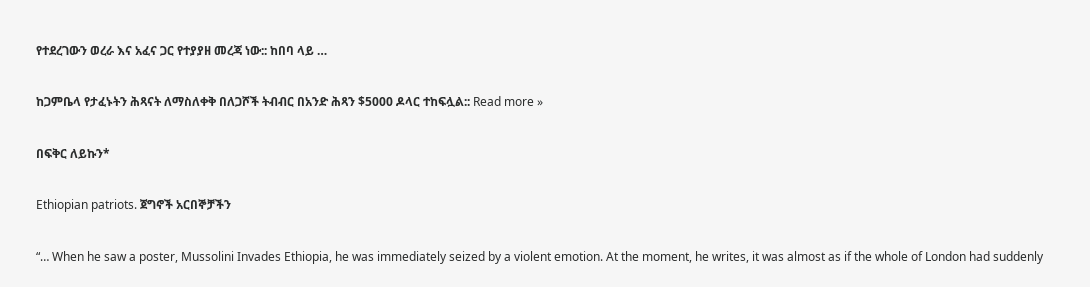የተደረገውን ወረራ እና አፈና ጋር የተያያዘ መረጃ ነው:: ከበባ ላይ …

ከጋምቤላ የታፈኑትን ሕጻናት ለማስለቀቅ በለጋሾች ትብብር በአንድ ሕጻን $5000 ዶላር ተከፍሏል:: Read more »

በፍቅር ለይኩን*

Ethiopian patriots. ጀግኖች አርበኞቻችን

“… When he saw a poster, Mussolini Invades Ethiopia, he was immediately seized by a violent emotion. At the moment, he writes, it was almost as if the whole of London had suddenly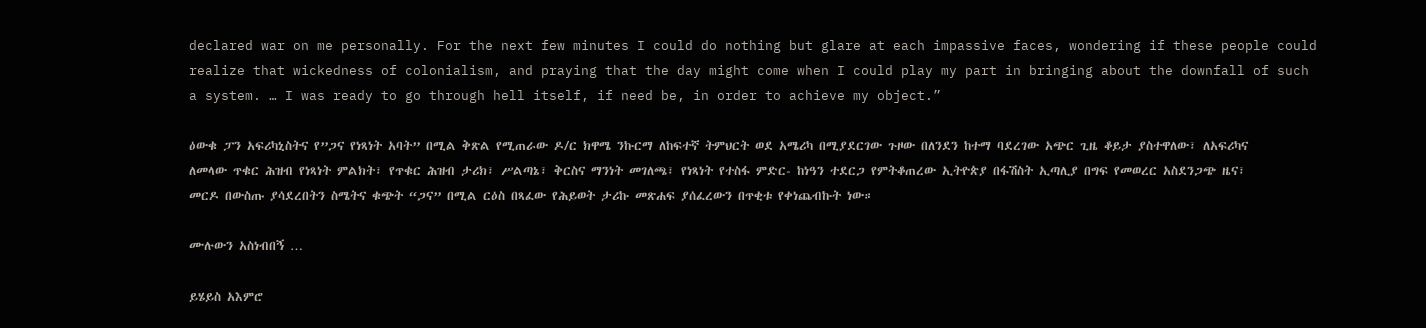declared war on me personally. For the next few minutes I could do nothing but glare at each impassive faces, wondering if these people could realize that wickedness of colonialism, and praying that the day might come when I could play my part in bringing about the downfall of such a system. … I was ready to go through hell itself, if need be, in order to achieve my object.”

ዕውቁ ፓን አፍሪካኒስትና የ”ጋና የነጻነት አባት” በሚል ቅጽል የሚጠራው ዶ/ር ክዋሜ ንኩርማ ለከፍተኛ ትምህርት ወደ አሜሪካ በሚያደርገው ጉዞው በለንደን ከተማ ባደረገው አጭር ጊዜ ቆይታ ያስተዋለው፣ ለአፍሪካና ለመላው ጥቁር ሕዝብ የነጻነት ምልክት፣ የጥቁር ሕዝብ ታሪክ፣ ሥልጣኔ፣ ቅርስና ማንነት መገለጫ፣ የነጻነት የተስፋ ምድር- ከነዓን ተደርጋ የምትቆጠረው ኢትዮጵያ በፋሽስት ኢጣሊያ በግፍ የመወረር አስደንጋጭ ዜና፣ መርዶ በውስጡ ያሳደረበትን ስሜትና ቁጭት “ጋና” በሚል ርዕስ በጻፈው የሕይወት ታሪኩ መጽሐፍ ያሰፈረውን በጥቂቱ የቀነጨብኩት ነው።

ሙሉውን አስነብበኝ …

ይሄይስ አእምሮ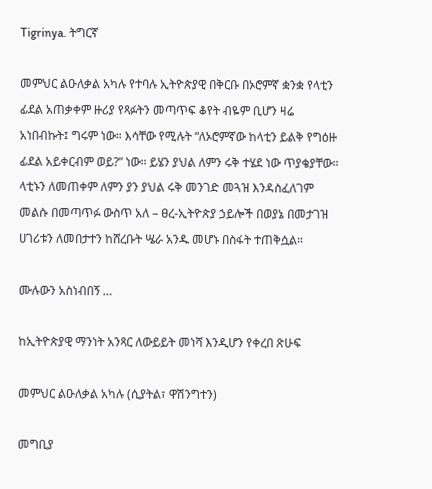Tigrinya. ትግርኛ

መምህር ልዑለቃል አካሉ የተባሉ ኢትዮጵያዊ በቅርቡ በኦሮምኛ ቋንቋ የላቲን ፊደል አጠቃቀም ዙሪያ የጻፉትን መጣጥፍ ቆየት ብዬም ቢሆን ዛሬ አነበብኩት፤ ግሩም ነው። እሳቸው የሚሉት “ለኦሮምኛው ከላቲን ይልቅ የግዕዙ ፊደል አይቀርብም ወይ?” ነው። ይሄን ያህል ለምን ሩቅ ተሄደ ነው ጥያቄያቸው። ላቲኑን ለመጠቀም ለምን ያን ያህል ሩቅ መንገድ መጓዝ እንዳስፈለገም መልሱ በመጣጥፉ ውስጥ አለ – ፀረ-ኢትዮጵያ ኃይሎች በወያኔ በመታገዝ ሀገሪቱን ለመበታተን ከሸረቡት ሤራ አንዱ መሆኑ በስፋት ተጠቅሷል።

ሙሉውን አስነብበኝ …

ከኢትዮጵያዊ ማንነት አንጻር ለውይይት መነሻ እንዲሆን የቀረበ ጽሁፍ

መምህር ልዑለቃል አካሉ (ሲያትል፣ ዋሽንግተን)

መግቢያ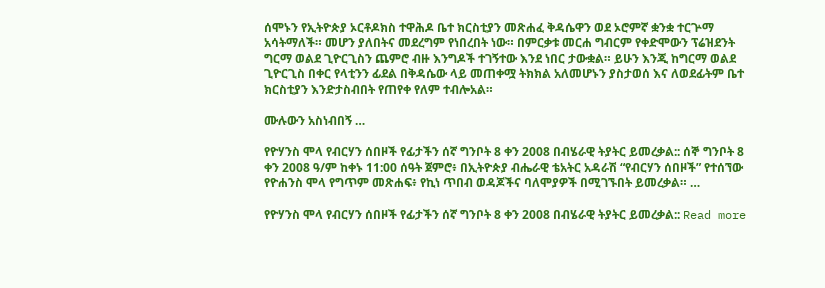ሰሞኑን የኢትዮጵያ ኦርቶዶክስ ተዋሕዶ ቤተ ክርስቲያን መጽሐፈ ቅዳሴዋን ወደ ኦሮምኛ ቋንቋ ተርጕማ አሳትማለች። መሆን ያለበትና መደረግም የነበረበት ነው። በምርቃቱ መርሐ ግብርም የቀድሞውን ፕሬዝደንት ግርማ ወልደ ጊዮርጊስን ጨምሮ ብዙ እንግዶች ተገኝተው እንደ ነበር ታውቋል። ይሁን እንጂ ከግርማ ወልደ ጊዮርጊስ በቀር የላቲንን ፊደል በቅዳሴው ላይ መጠቀሟ ትክክል አለመሆኑን ያስታወሰ እና ለወደፊትም ቤተ ክርስቲያን እንድታስብበት የጠየቀ የለም ተብሎአል።

ሙሉውን አስነብበኝ …

የዮሃንስ ሞላ የብርሃን ሰበዞች የፊታችን ሰኛ ግንቦት 8 ቀን 2008 በብሄራዊ ትያትር ይመረቃል:: ሰኞ ግንቦት 8 ቀን 2008 ዓ/ም ከቀኑ 11:00 ሰዓት ጀምሮ፥ በኢትዮጵያ ብሔራዊ ቴአትር አዳራሽ “የብርሃን ሰበዞች” የተሰኘው የዮሐንስ ሞላ የግጥም መጽሐፍ፥ የኪነ ጥበብ ወዳጆችና ባለሞያዎች በሚገኙበት ይመረቃል። …

የዮሃንስ ሞላ የብርሃን ሰበዞች የፊታችን ሰኛ ግንቦት 8 ቀን 2008 በብሄራዊ ትያትር ይመረቃል:: Read more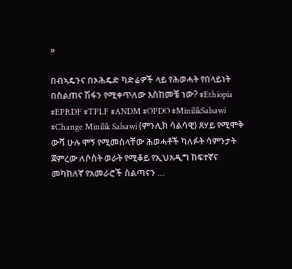»

በብኣዴንና በኦሕዴድ ካድሬዎች ላይ የሕወሓት የበላይነት በስልጠና ሽፋን የሚቀጥለው እስከመቼ ነው? #Ethiopia #EPRDF #TPLF #ANDM #OPDO #MinilikSalsawi #Change Minilik Salsawi (ምንሊክ ሳልሳዊ) ጸሃይ የሚሞቅ ውሻ ሁሉ ሞኝ የሚመስላቸው ሕወሓቶች ካለፉት ሳምንታት ጀምረው ለሶስት ወራት የሚቆይ የኢህአዲግ ከፍተኛና መካከለኛ የአመራሮች ስልጣናን …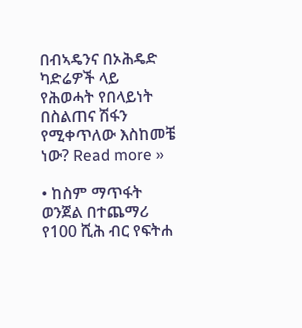በብኣዴንና በኦሕዴድ ካድሬዎች ላይ የሕወሓት የበላይነት በስልጠና ሽፋን የሚቀጥለው እስከመቼ ነው? Read more »

• ከስም ማጥፋት ወንጀል በተጨማሪ የ100 ሺሕ ብር የፍትሐ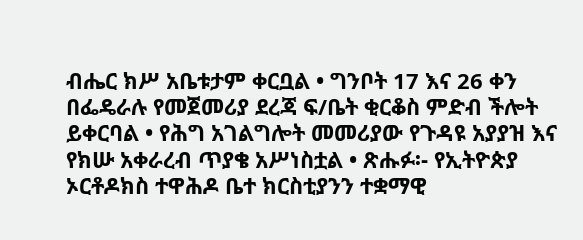ብሔር ክሥ አቤቱታም ቀርቧል • ግንቦት 17 እና 26 ቀን በፌዴራሉ የመጀመሪያ ደረጃ ፍ/ቤት ቂርቆስ ምድብ ችሎት ይቀርባል • የሕግ አገልግሎት መመሪያው የጉዳዩ አያያዝ እና የክሡ አቀራረብ ጥያቄ አሥነስቷል • ጽሑፉ፡- የኢትዮጵያ ኦርቶዶክስ ተዋሕዶ ቤተ ክርስቲያንን ተቋማዊ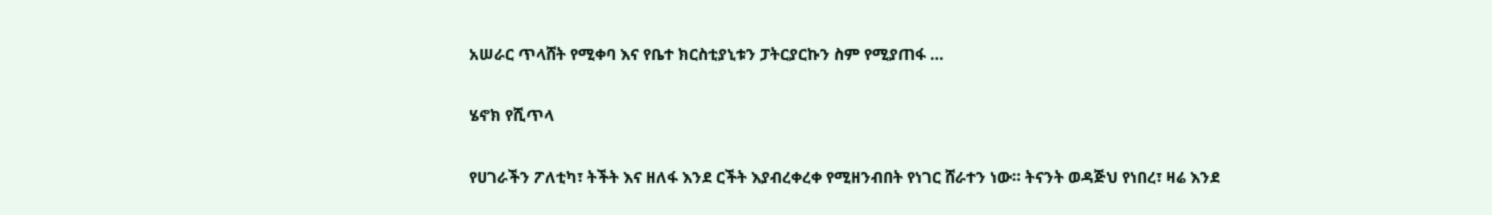አሠራር ጥላሸት የሚቀባ እና የቤተ ክርስቲያኒቱን ፓትርያርኩን ስም የሚያጠፋ …

ሄኖክ የሺጥላ

የሀገራችን ፖለቲካ፣ ትችት እና ዘለፋ እንደ ርችት እያብረቀረቀ የሚዘንብበት የነገር ሸራተን ነው። ትናንት ወዳጅህ የነበረ፣ ዛሬ እንደ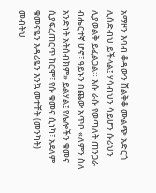አማዞን እባብ ቆዳውን ሸልቅቆ ሙልጭ አድርጎ ሊሰድብህ ይችላል፤ ሃሳብህን ሳይሆን ሱሪህን ሊያወልቅ ይፈልጋል። እሱ ራሱ የወጣለት ጠንጋራ ብሔርተኛ ሆኖ፣ ዓይኑን በጨው አጥቦ «ለምን ስለ አንድነት አትሰብክም» ይልሃል፤ የሌሎችን ቁመና ሲያፍረጠርጥ ከርሞ፣ የሱ ቁመና ሲነካ፣ አደለም ቁመናዬን እዳሪዬን እንኳ መተቸት (መንካት) መብትህ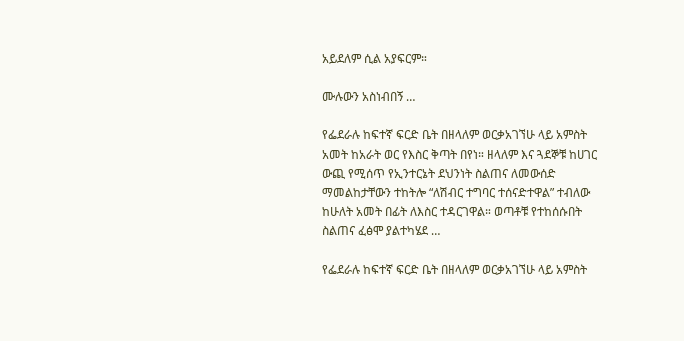አይደለም ሲል አያፍርም።

ሙሉውን አስነብበኝ …

የፌደራሉ ከፍተኛ ፍርድ ቤት በዘላለም ወርቃአገኘሁ ላይ አምስት አመት ከአራት ወር የእስር ቅጣት በየነ። ዘላለም እና ጓደኞቹ ከሀገር ውጪ የሚሰጥ የኢንተርኔት ደህንነት ስልጠና ለመውሰድ ማመልከታቸውን ተከትሎ “ለሽብር ተግባር ተሰናድተዋል” ተብለው ከሁለት አመት በፊት ለእስር ተዳርገዋል። ወጣቶቹ የተከሰሱበት ስልጠና ፈፅሞ ያልተካሄደ …

የፌደራሉ ከፍተኛ ፍርድ ቤት በዘላለም ወርቃአገኘሁ ላይ አምስት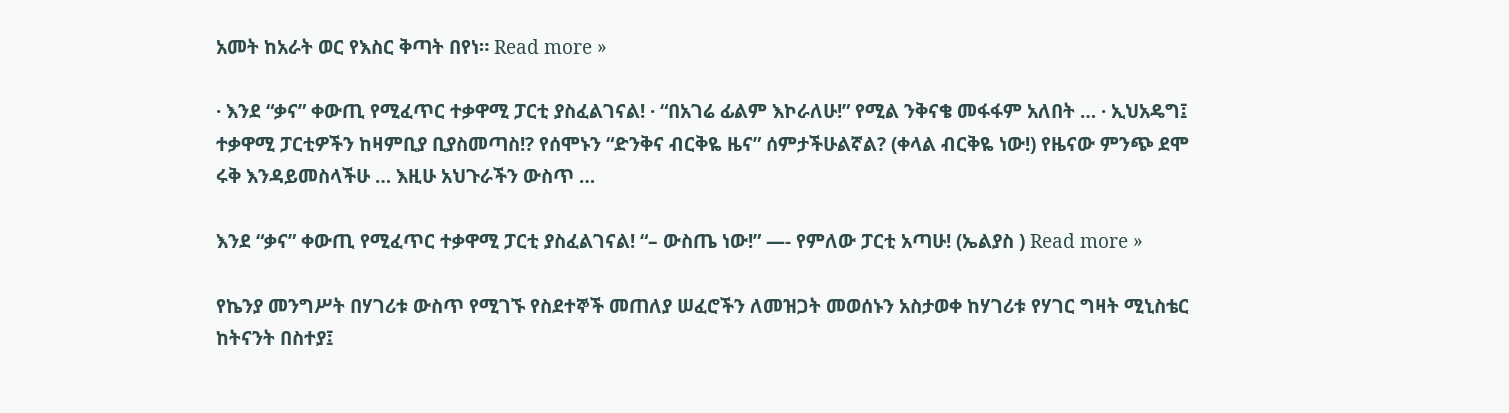አመት ከአራት ወር የእስር ቅጣት በየነ። Read more »

· እንደ “ቃና” ቀውጢ የሚፈጥር ተቃዋሚ ፓርቲ ያስፈልገናል! · “በአገሬ ፊልም እኮራለሁ!” የሚል ንቅናቄ መፋፋም አለበት … · ኢህአዴግ፤ ተቃዋሚ ፓርቲዎችን ከዛምቢያ ቢያስመጣስ!? የሰሞኑን “ድንቅና ብርቅዬ ዜና” ሰምታችሁልኛል? (ቀላል ብርቅዬ ነው!) የዜናው ምንጭ ደሞ ሩቅ እንዳይመስላችሁ … እዚሁ አህጉራችን ውስጥ …

እንደ “ቃና” ቀውጢ የሚፈጥር ተቃዋሚ ፓርቲ ያስፈልገናል! “– ውስጤ ነው!” —- የምለው ፓርቲ አጣሁ! (ኤልያስ ) Read more »

የኬንያ መንግሥት በሃገሪቱ ውስጥ የሚገኙ የስደተኞች መጠለያ ሠፈሮችን ለመዝጋት መወሰኑን አስታወቀ ከሃገሪቱ የሃገር ግዛት ሚኒስቴር ከትናንት በስተያ፤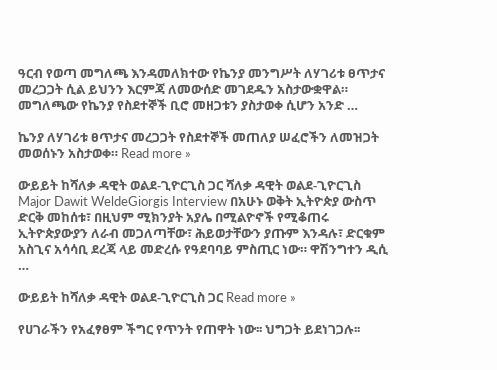ዓርብ የወጣ መግለጫ እንዳመለክተው የኬንያ መንግሥት ለሃገሪቱ ፀጥታና መረጋጋት ሲል ይህንን እርምጃ ለመውሰድ መገደዱን አስታውቋዋል። መግለጫው የኬንያ የስደተኞች ቢሮ መዘጋቱን ያስታወቀ ሲሆን አንድ …

ኬንያ ለሃገሪቱ ፀጥታና መረጋጋት የስደተኞች መጠለያ ሠፈሮችን ለመዝጋት መወሰኑን አስታወቀ። Read more »

ውይይት ከሻለቃ ዳዊት ወልደ-ጊዮርጊስ ጋር ሻለቃ ዳዊት ወልደ-ጊዮርጊስ Major Dawit WeldeGiorgis Interview በአሁኑ ወቅት ኢትዮጵያ ውስጥ ድርቅ መከሰቱ፣ በዚህም ሚክንያት አያሌ በሚልዮኖች የሚቆጠሩ ኢትዮጵያውያን ለራብ መጋለጣቸው፣ ሕይወታቸውን ያጡም እንዳሉ፣ ድርቁም አስጊና አሳሳቢ ደረጃ ላይ መድረሱ የዓደባባይ ምስጢር ነው። ዋሽንግተን ዲሲ …

ውይይት ከሻለቃ ዳዊት ወልደ-ጊዮርጊስ ጋር Read more »

የሀገራችን የአፈፃፀም ችግር የጥንት የጠዋት ነው፡፡ ህግጋት ይደነገጋሉ፡፡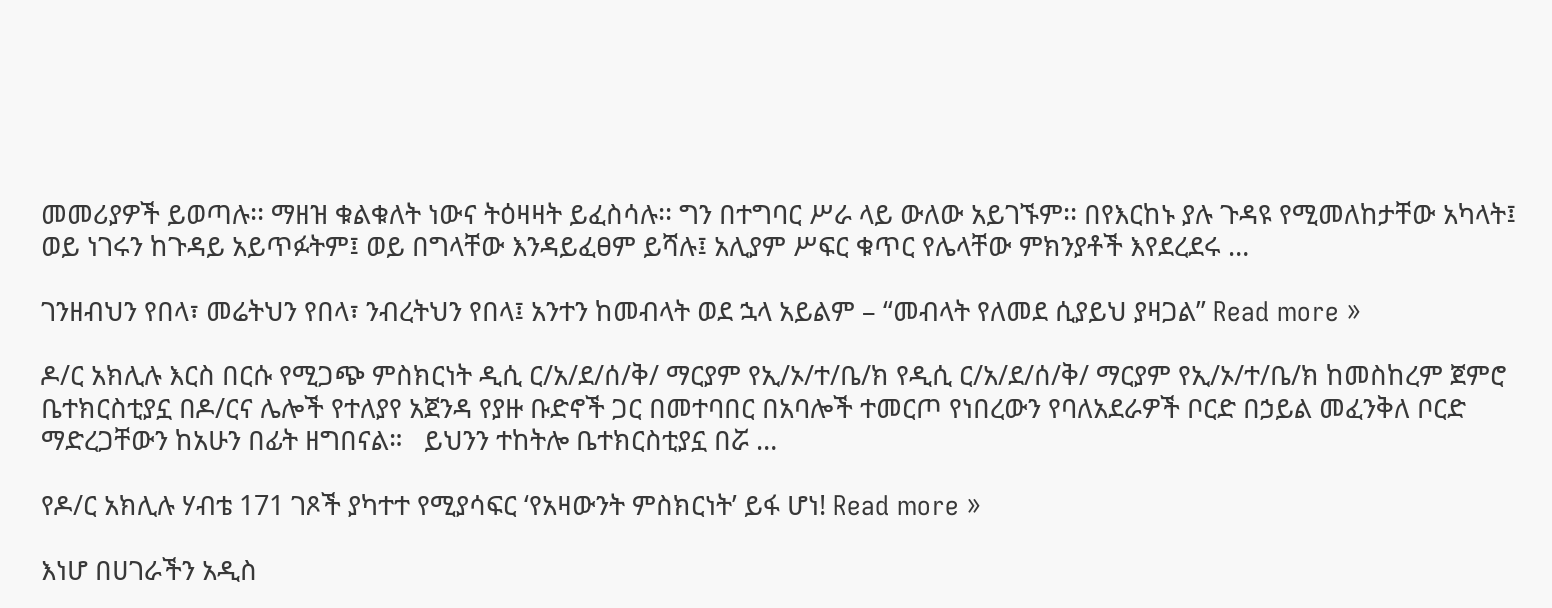መመሪያዎች ይወጣሉ፡፡ ማዘዝ ቁልቁለት ነውና ትዕዛዛት ይፈስሳሉ፡፡ ግን በተግባር ሥራ ላይ ውለው አይገኙም፡፡ በየእርከኑ ያሉ ጉዳዩ የሚመለከታቸው አካላት፤ ወይ ነገሩን ከጉዳይ አይጥፉትም፤ ወይ በግላቸው እንዳይፈፀም ይሻሉ፤ አሊያም ሥፍር ቁጥር የሌላቸው ምክንያቶች እየደረደሩ …

ገንዘብህን የበላ፣ መሬትህን የበላ፣ ንብረትህን የበላ፤ አንተን ከመብላት ወደ ኋላ አይልም – “መብላት የለመደ ሲያይህ ያዛጋል” Read more »

ዶ/ር አክሊሉ እርስ በርሱ የሚጋጭ ምስክርነት ዲሲ ር/አ/ደ/ሰ/ቅ/ ማርያም የኢ/ኦ/ተ/ቤ/ክ የዲሲ ር/አ/ደ/ሰ/ቅ/ ማርያም የኢ/ኦ/ተ/ቤ/ክ ከመስከረም ጀምሮ ቤተክርስቲያኗ በዶ/ርና ሌሎች የተለያየ አጀንዳ የያዙ ቡድኖች ጋር በመተባበር በአባሎች ተመርጦ የነበረውን የባለአደራዎች ቦርድ በኃይል መፈንቅለ ቦርድ ማድረጋቸውን ከአሁን በፊት ዘግበናል።   ይህንን ተከትሎ ቤተክርስቲያኗ በሯ …

የዶ/ር አክሊሉ ሃብቴ 171 ገጾች ያካተተ የሚያሳፍር ‘የአዛውንት ምስክርነት’ ይፋ ሆነ! Read more »

እነሆ በሀገራችን አዲስ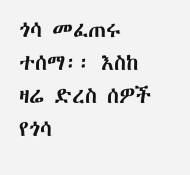ጎሳ መፈጠሩ ተሰማ፡፡ እስከ ዛሬ ድረስ ሰዎች የጎሳ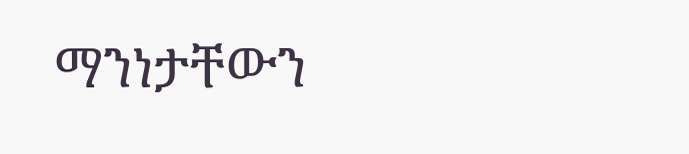ማንነታቸውን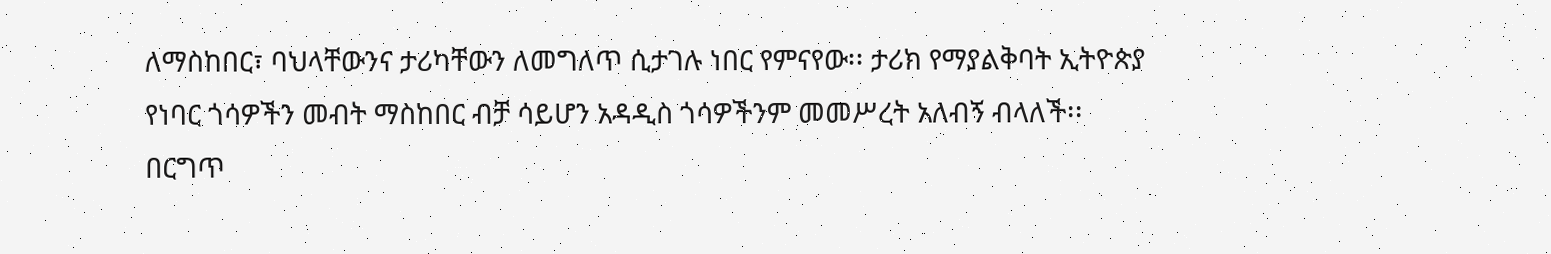ለማስከበር፣ ባህላቸውንና ታሪካቸውን ለመግለጥ ሲታገሉ ነበር የምናየው፡፡ ታሪክ የማያልቅባት ኢትዮጵያ የነባር ጎሳዎችን መብት ማስከበር ብቻ ሳይሆን አዳዲስ ጎሳዎችንም መመሥረት አለብኝ ብላለች፡፡ በርግጥ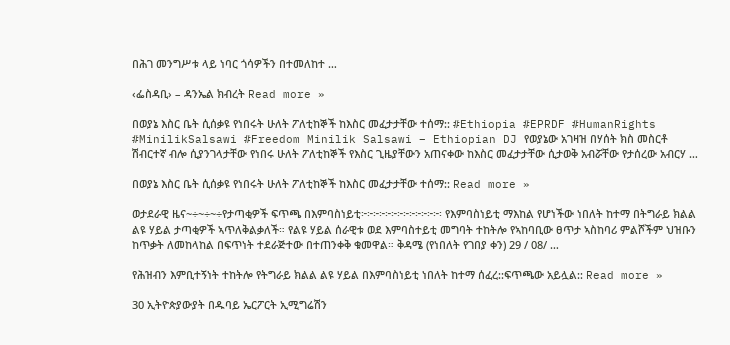በሕገ መንግሥቱ ላይ ነባር ጎሳዎችን በተመለከተ …

‹ፌስዳቢ› – ዳንኤል ክብረት Read more »

በወያኔ እስር ቤት ሲሰቃዩ የነበሩት ሁለት ፖለቲከኞች ከእስር መፈታታቸው ተሰማ:: #Ethiopia #EPRDF #HumanRights #MinilikSalsawi #Freedom Minilik Salsawi – Ethiopian DJ የወያኔው አገዛዝ በሃሰት ክስ መስርቶ ሽብርተኛ ብሎ ሲያንገላታቸው የነበሩ ሁለት ፖለቲከኞች የእስር ጊዜያቸውን አጠናቀው ከእስር መፈታታቸው ሲታወቅ አብሯቸው የታሰረው አብርሃ …

በወያኔ እስር ቤት ሲሰቃዩ የነበሩት ሁለት ፖለቲከኞች ከእስር መፈታታቸው ተሰማ:: Read more »

ወታደራዊ ዜና~÷~÷~÷የታጣቂዎች ፍጥጫ በእምባስነይቲ፦፦፦፦፦፦፦፦፦፦፦፦፦፡ የእምባስነይቲ ማእከል የሆነችው ነበለት ከተማ በትግራይ ክልል ልዩ ሃይል ታጣቂዎች ኣጥለቅልቃለች። የልዩ ሃይል ሰራዊቱ ወደ እምባስተይቲ መግባት ተከትሎ የኣከባቢው ፀጥታ ኣስከባሪ ምልሾችም ህዝቡን ከጥቃት ለመከላከል በፍጥነት ተደራጅተው በተጠንቀቅ ቁመዋል። ቅዳሜ (የነበለት የገበያ ቀን) 29 / 08/ …

የሕዝብን እምቢተኝነት ተከትሎ የትግራይ ክልል ልዩ ሃይል በእምባስነይቲ ነበለት ከተማ ሰፈረ::ፍጥጫው አይሏል:: Read more »

30 ኢትዮጵያውያት በዱባይ ኤርፖርት ኢሚግሬሽን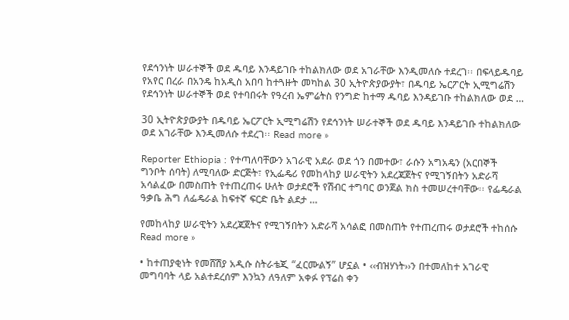የደኅንነት ሠራተኞች ወደ ዱባይ እንዳይገቡ ተከልክለው ወደ አገራቸው እንዲመለሱ ተደረገ፡፡ በፍላይዱባይ የአየር በረራ በአንዴ ከአዲስ አበባ ከተጓዙት መካከል 30 ኢትዮጵያውያት፣ በዱባይ ኤርፖርት ኢሚግሬሽን የደኅንነት ሠራተኞች ወደ የተባበሩት የዓረብ ኤምሬትስ የንግድ ከተማ ዱባይ እንዳይገቡ ተከልክለው ወደ …

30 ኢትዮጵያውያት በዱባይ ኤርፖርት ኢሚግሬሽን የደኅንነት ሠራተኞች ወደ ዱባይ እንዳይገቡ ተከልክለው ወደ አገራቸው እንዲመለሱ ተደረገ፡፡ Read more »

Reporter Ethiopia : የተጣለባቸውን አገራዊ አደራ ወደ ጎን በመተው፣ ራሱን አግአዴን (አርበኞች ግንቦት ሰባት) ለሚባለው ድርጅት፣ የኢፌዴሪ የመከላከያ ሠራዊትን አደረጃጀትና የሚገኝበትን አድራሻ አሳልፈው በመስጠት የተጠረጠሩ ሁለት ወታደሮች የሽብር ተግባር ወንጀል ክስ ተመሠረተባቸው፡፡ የፌዴራል ዓቃቤ ሕግ ለፌዴራል ከፍተኛ ፍርድ ቤት ልደታ …

የመከላከያ ሠራዊትን አደረጃጀትና የሚገኝበትን አድራሻ አሳልፎ በመስጠት የተጠረጠሩ ወታደሮች ተከሰሱ Read more »

• ከተጠያቂነት የመሸሽያ አዲሱ ስትራቴጂ “ፈርሙልኝ” ሆኗል • ‹‹ብዝሃነት››ን በተመለከተ አገራዊ መግባባት ላይ አልተደረሰም እንኳን ለዓለም አቀፉ የፕሬስ ቀን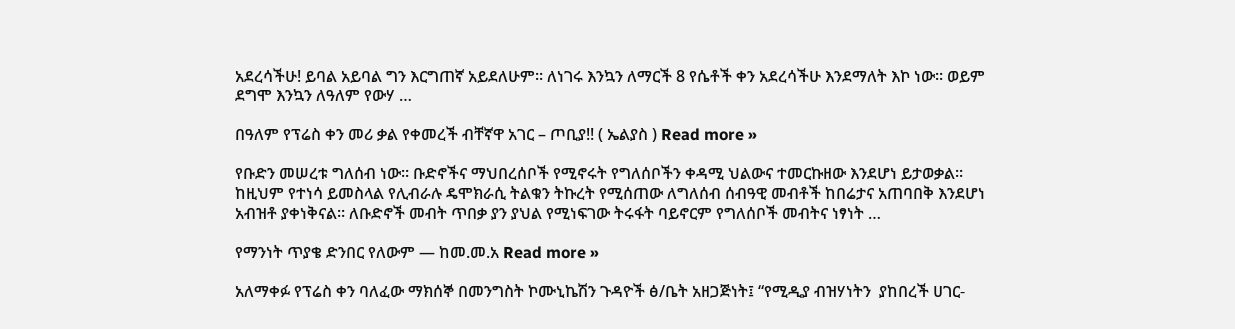አደረሳችሁ! ይባል አይባል ግን እርግጠኛ አይደለሁም፡፡ ለነገሩ እንኳን ለማርች 8 የሴቶች ቀን አደረሳችሁ እንደማለት እኮ ነው፡፡ ወይም ደግሞ እንኳን ለዓለም የውሃ …

በዓለም የፕሬስ ቀን መሪ ቃል የቀመረች ብቸኛዋ አገር – ጦቢያ!! ( ኤልያስ ) Read more »

የቡድን መሠረቱ ግለሰብ ነው። ቡድኖችና ማህበረሰቦች የሚኖሩት የግለሰቦችን ቀዳሚ ህልውና ተመርኩዘው እንደሆነ ይታወቃል። ከዚህም የተነሳ ይመስላል የሊብራሉ ዴሞክራሲ ትልቁን ትኩረት የሚሰጠው ለግለሰብ ሰብዓዊ መብቶች ከበሬታና አጠባበቅ እንደሆነ አብዝቶ ያቀነቅናል። ለቡድኖች መብት ጥበቃ ያን ያህል የሚነፍገው ትሩፋት ባይኖርም የግለሰቦች መብትና ነፃነት …

የማንነት ጥያቄ ድንበር የለውም — ከመ.መ.አ Read more »

አለማቀፉ የፕሬስ ቀን ባለፈው ማክሰኞ በመንግስት ኮሙኒኬሽን ጉዳዮች ፅ/ቤት አዘጋጅነት፤ “የሚዲያ ብዝሃነትን  ያከበረች ሀገር-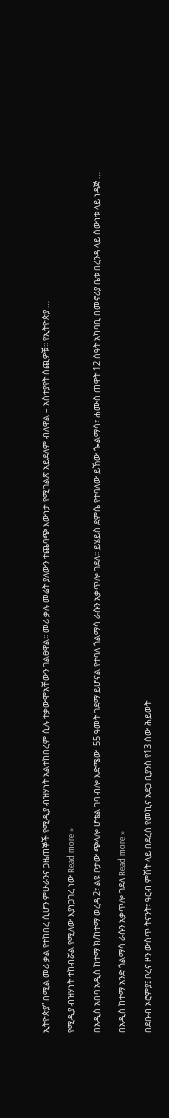ኢትዮጵያ” በሚል መሪ ቃል የተከበረ ሲሆን ምሁራንና ጋዜጠኞች የሚዲያ ብዝሃነት አልተከበረም ሲሉ ተቃውሞአቸውን ገልፀዋል፡፡ መሪ ቃሉ መሬት ያለውን ተጨባጭ እውነታ የሚገልጽ አይደለም ብለዋል – አስተያየት ሰጪዎቹ፡፡ የኢትዮጵያ …

የሚዲያ ብዝሃነት ተከብሯል የሚለው እያነጋገረ ነው Read more »

በአዲስ አበባ አዲስ ከተማ ክ/ከተማ ወረዳ 2፣ ልዩ ቦታው ጭላሎ ሆቴል ገባ ብሎ እድሜው  55 ዓመት ገደማ ይሆናል የተባለ ጎልማሳ ራሱን አቃጥሎ ገደለ፡፡ ይሄይስ ደምሴ የተባለው ይኸው ጐልማሳ፣ ሐሙስ ጠዋት 12 ሰዓት አካባቢ በመኖሪያ ቤቱ በረንዳ ላይ ሰውነቱ ላይ ነዳጅ …

በአዲስ ከተማ አንድ ጎልማሳ ራሱን አቃጥሎ ገደለ Read more »

በደቡብ ኦሮምያ፤ ቦረና ዞን ውስጥ ትናንት፣ ዓርብ ምሽት ላይ በደረሰ የመኪና አደጋ ቢያንስ የ13 ሰው ሕይወት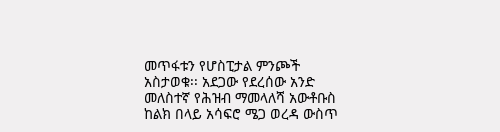መጥፋቱን የሆስፒታል ምንጮች አስታወቁ፡፡ አደጋው የደረሰው አንድ መለስተኛ የሕዝብ ማመላለሻ አውቶቡስ ከልክ በላይ አሳፍሮ ሜጋ ወረዳ ውስጥ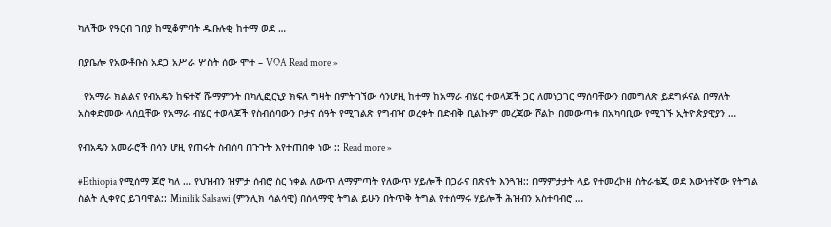ካለችው የዓርብ ገበያ ከሚቆምባት ዱቡሉቂ ከተማ ወደ …

በያቤሎ የአውቶቡስ አደጋ አሥራ ሦስት ሰው ሞተ – VOA Read more »

  የአማራ ክልልና የብአዴን ከፍተኛ ሹማምንት በካሊፎርኒያ ክፍለ ግዛት በምትገኘው ሳንሆዚ ከተማ ከአማራ ብሄር ተወላጆች ጋር ለመነጋገር ማሰባቸውን በመግለጽ ይደግፉናል በማለት አስቀድመው ላሰቧቸው የአማራ ብሄር ተወላጆች የስብሰባውን ቦታና ሰዓት የሚገልጽ የግብዣ ወረቀት በድብቅ ቢልኩም መረጃው ሾልኮ በመውጣቱ በአካባቢው የሚገኙ ኢትዮጵያዊያን …

የብአዴን አመራሮች በሳን ሆዚ የጠሩት ስብሰባ በጉጉት እየተጠበቀ ነው :: Read more »

#Ethiopia የሚሰማ ጆሮ ካለ … የህዝብን ዝምታ ሰብሮ ስር ነቀል ለውጥ ለማምጣት የለውጥ ሃይሎች በጋራና በጽናት እንጓዝ:: በማምታታት ላይ የተመረኮዘ ስትራቴጂ ወደ እውነተኛው የትግል ስልት ሊቀየር ይገባዋል:: Minilik Salsawi (ምንሊክ ሳልሳዊ) በሰላማዊ ትግል ይሁን በትጥቅ ትግል የተሰማሩ ሃይሎች ሕዝብን አስተባብሮ …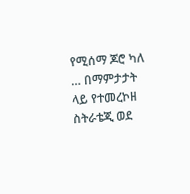የሚሰማ ጆሮ ካለ … በማምታታት ላይ የተመረኮዘ ስትራቴጂ ወደ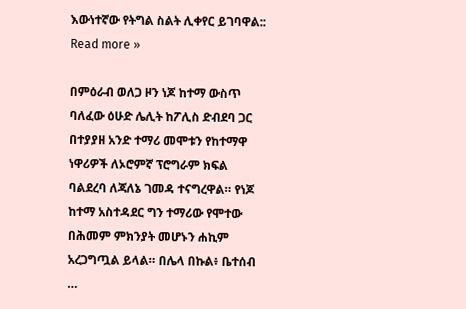እውነተኛው የትግል ስልት ሊቀየር ይገባዋል:: Read more »

በምዕራብ ወለጋ ዞን ነጆ ከተማ ውስጥ ባለፈው ዕሁድ ሌሊት ከፖሊስ ድብደባ ጋር በተያያዘ አንድ ተማሪ መሞቱን የከተማዋ ነዋሪዎች ለኦሮምኛ ፕሮግራም ክፍል ባልደረባ ለጃለኔ ገመዳ ተናግረዋል። የነጆ ከተማ አስተዳደር ግን ተማሪው የሞተው በሕመም ምክንያት መሆኑን ሐኪም አረጋግጧል ይላል። በሌላ በኩል፥ ቤተሰብ …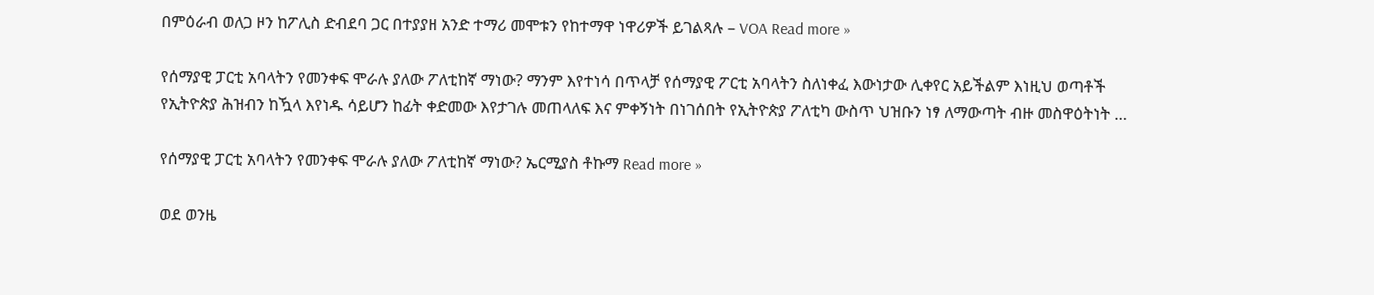በምዕራብ ወለጋ ዞን ከፖሊስ ድብደባ ጋር በተያያዘ አንድ ተማሪ መሞቱን የከተማዋ ነዋሪዎች ይገልጻሉ – VOA Read more »

የሰማያዊ ፓርቲ አባላትን የመንቀፍ ሞራሉ ያለው ፖለቲከኛ ማነው? ማንም እየተነሳ በጥላቻ የሰማያዊ ፖርቲ አባላትን ስለነቀፈ እውነታው ሊቀየር አይችልም እነዚህ ወጣቶች የኢትዮጵያ ሕዝብን ከዃላ እየነዱ ሳይሆን ከፊት ቀድመው እየታገሉ መጠላለፍ እና ምቀኝነት በነገሰበት የኢትዮጵያ ፖለቲካ ውስጥ ህዝቡን ነፃ ለማውጣት ብዙ መስዋዕትነት …

የሰማያዊ ፓርቲ አባላትን የመንቀፍ ሞራሉ ያለው ፖለቲከኛ ማነው? ኤርሚያስ ቶኩማ Read more »

ወደ ወንዜ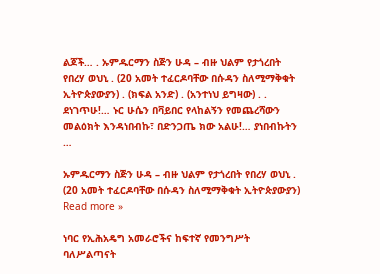ልጆች… . ኡምዱርማን ስጅን ሁዳ – ብዙ ህልም የታጎረበት የበረሃ ወህኒ . (20 አመት ተፈርዶባቸው በሱዳን ስለሚማቅቁት ኢትዮጵያውያን) . (ክፍል አንድ) . (አንተነህ ይግዛው) . . ደነገጥሁ!… ኑር ሁሴን በቫይበር የላከልኝን የመጨረሻውን መልዕክት እንዳነበብኩ፣ በድንጋጤ ክው አልሁ!… ያነበብኩትን …

ኡምዱርማን ስጅን ሁዳ – ብዙ ህልም የታጎረበት የበረሃ ወህኒ . (20 አመት ተፈርዶባቸው በሱዳን ስለሚማቅቁት ኢትዮጵያውያን) Read more »

ነባር የኢሕአዴግ አመራሮችና ከፍተኛ የመንግሥት ባለሥልጣናት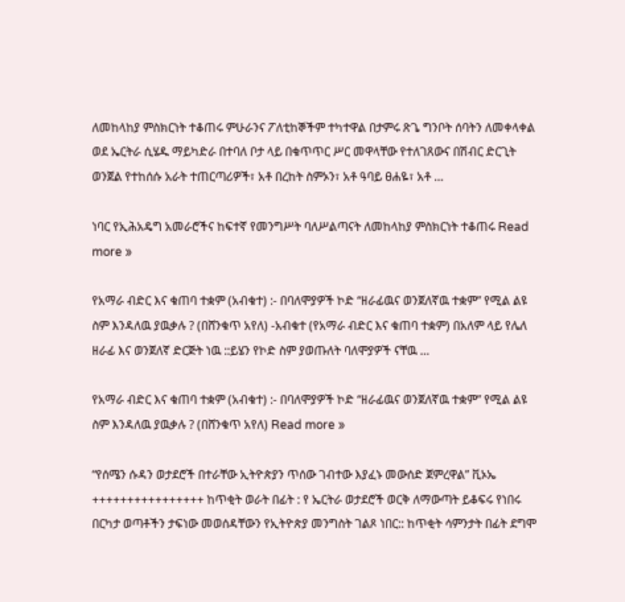ለመከላከያ ምስክርነት ተቆጠሩ ምሁራንና ፖለቲከኞችም ተካተዋል በታምሩ ጽጌ ግንቦት ሰባትን ለመቀላቀል ወደ ኤርትራ ሲሄዱ ማይካድራ በተባለ ቦታ ላይ በቁጥጥር ሥር መዋላቸው የተለገጸውና በሽብር ድርጊት ወንጀል የተከሰሱ አራት ተጠርጣሪዎች፣ አቶ በረከት ስምኦን፣ አቶ ዓባይ ፀሐዬ፣ አቶ …

ነባር የኢሕአዴግ አመራሮችና ከፍተኛ የመንግሥት ባለሥልጣናት ለመከላከያ ምስክርነት ተቆጠሩ Read more »

የአማራ ብድር እና ቁጠባ ተቋም (አብቁተ) :- በባለሞያዎች ኮድ “ዘራፊዉና ወንጀለኛዉ ተቋም” የሚል ልዩ ስም እንዳለዉ ያዉቃሉ ? (በሸንቁጥ አየለ) -አብቁተ (የአማራ ብድር እና ቁጠባ ተቋም) በአለም ላይ የሌለ ዘራፊ እና ወንጀለኛ ድርጅት ነዉ ::ይሄን የኮድ ስም ያወጡለት ባለሞያዎች ናቸዉ …

የአማራ ብድር እና ቁጠባ ተቋም (አብቁተ) :- በባለሞያዎች ኮድ “ዘራፊዉና ወንጀለኛዉ ተቋም” የሚል ልዩ ስም እንዳለዉ ያዉቃሉ ? (በሸንቁጥ አየለ) Read more »

“የሰሜን ሱዳን ወታደሮች በተራቸው ኢትዮጵያን ጥሰው ገብተው እያፈኑ መውሰድ ጀምረዋል” ቪኦኤ ++++++++++++++++ ከጥቂት ወራት በፊት : የ ኤርትራ ወታደሮች ወርቅ ለማውጣት ይቆፍሩ የነበሩ በርካታ ወጣቶችን ታፍነው መወሰዳቸውን የኢትዮጵያ መንግስት ገልጾ ነበር:: ከጥቂት ሳምንታት በፊት ደግሞ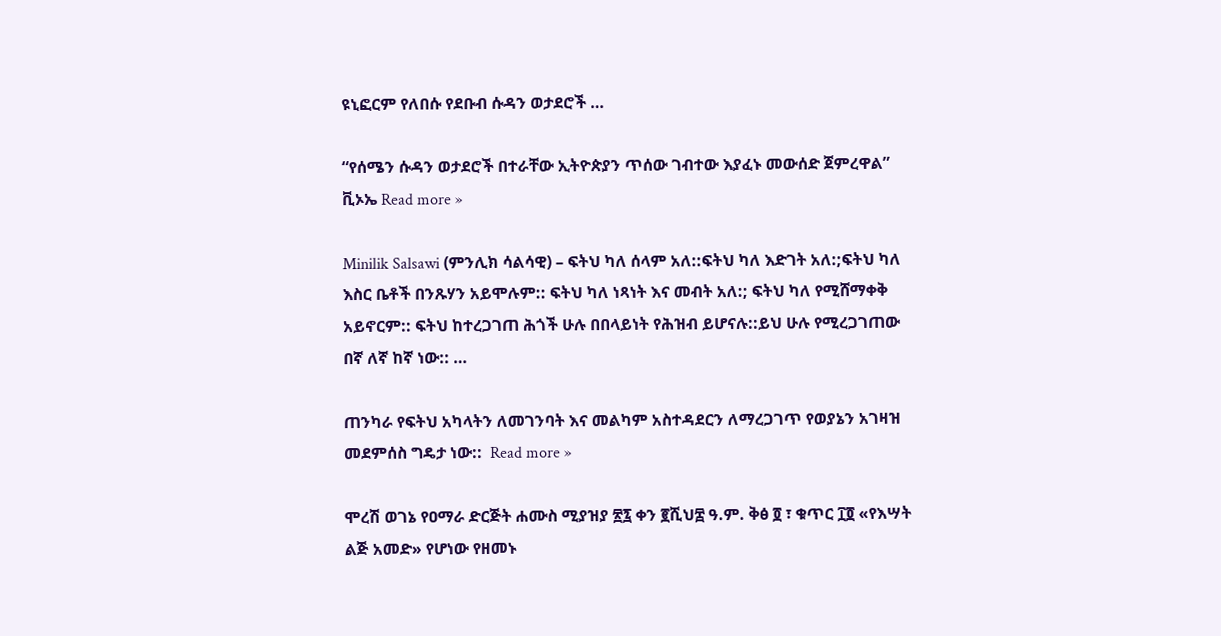ዩኒፎርም የለበሱ የደቡብ ሱዳን ወታደሮች …

“የሰሜን ሱዳን ወታደሮች በተራቸው ኢትዮጵያን ጥሰው ገብተው እያፈኑ መውሰድ ጀምረዋል” ቪኦኤ Read more »

Minilik Salsawi (ምንሊክ ሳልሳዊ) – ፍትህ ካለ ሰላም አለ::ፍትህ ካለ እድገት አለ:;ፍትህ ካለ እስር ቤቶች በንጹሃን አይሞሉም:: ፍትህ ካለ ነጻነት እና መብት አለ:; ፍትህ ካለ የሚሸማቀቅ አይኖርም:: ፍትህ ከተረጋገጠ ሕጎች ሁሉ በበላይነት የሕዝብ ይሆናሉ::ይህ ሁሉ የሚረጋገጠው በኛ ለኛ ከኛ ነው:: …

ጠንካራ የፍትህ አካላትን ለመገንባት እና መልካም አስተዳደርን ለማረጋገጥ የወያኔን አገዛዝ መደምሰስ ግዴታ ነው::  Read more »

ሞረሽ ወገኔ የዐማራ ድርጅት ሐሙስ ሚያዝያ ፳፯ ቀን ፪ሺህ፰ ዓ.ም. ቅፅ ፬ ፣ ቁጥር ፲፬ «የእሣት ልጅ አመድ» የሆነው የዘመኑ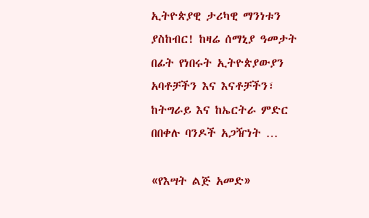ኢትዮጵያዊ ታሪካዊ ማንነቱን ያስከብር! ከዛሬ ሰማኒያ ዓመታት በፊት የነበሩት ኢትዮጵያውያን አባቶቻችን እና እናቶቻችን፣ ከትግራይ እና ከኤርትራ ምድር በበቀሉ ባንዶች አጋዥነት …

«የእሣት ልጅ አመድ»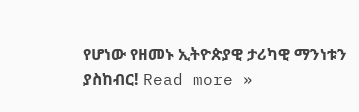የሆነው የዘመኑ ኢትዮጵያዊ ታሪካዊ ማንነቱን ያስከብር! Read more »